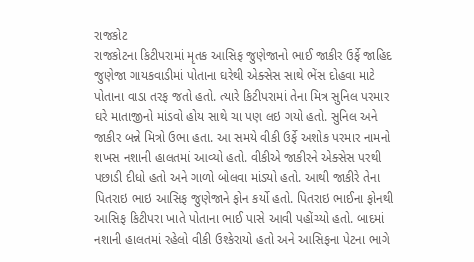રાજકોટ
રાજકોટના કિટીપરામાં મૃતક આસિફ જુણેજાનો ભાઈ જાકીર ઉર્ફે જાહિદ જુણેજા ગાયકવાડીમાં પોતાના ઘરેથી એક્સેસ સાથે ભેંસ દોહવા માટે પોતાના વાડા તરફ જતો હતો. ત્યારે કિટીપરામાં તેના મિત્ર સુનિલ પરમાર ઘરે માતાજીનો માંડવો હોય સાથે ચા પણ લઇ ગયો હતો. સુનિલ અને જાકીર બન્ને મિત્રો ઉભા હતા. આ સમયે વીકી ઉર્ફે અશોક પરમાર નામનો શખસ નશાની હાલતમાં આવ્યો હતો. વીકીએ જાકીરને એક્સેસ પરથી પછાડી દીધો હતો અને ગાળો બોલવા માંડ્યો હતો. આથી જાકીરે તેના પિતરાઇ ભાઇ આસિફ જુણેજાને ફોન કર્યો હતો. પિતરાઇ ભાઈના ફોનથી આસિફ કિટીપરા ખાતે પોતાના ભાઈ પાસે આવી પહોંચ્યો હતો. બાદમાં નશાની હાલતમાં રહેલો વીકી ઉશ્કેરાયો હતો અને આસિફના પેટના ભાગે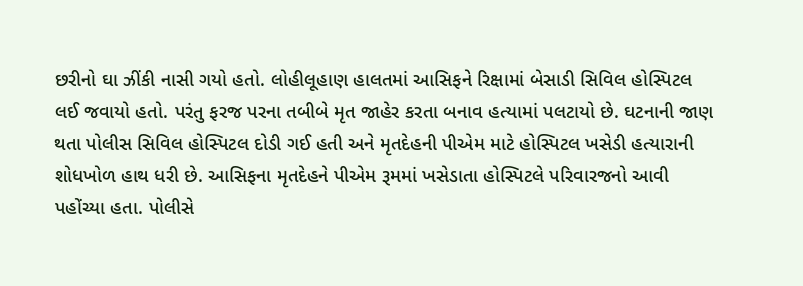છરીનો ઘા ઝીંકી નાસી ગયો હતો. લોહીલૂહાણ હાલતમાં આસિફને રિક્ષામાં બેસાડી સિવિલ હોસ્પિટલ લઈ જવાયો હતો. પરંતુ ફરજ પરના તબીબે મૃત જાહેર કરતા બનાવ હત્યામાં પલટાયો છે. ઘટનાની જાણ થતા પોલીસ સિવિલ હોસ્પિટલ દોડી ગઈ હતી અને મૃતદેહની પીએમ માટે હોસ્પિટલ ખસેડી હત્યારાની શોધખોળ હાથ ધરી છે. આસિફના મૃતદેહને પીએમ રૂમમાં ખસેડાતા હોસ્પિટલે પરિવારજનો આવી પહોંચ્યા હતા. પોલીસે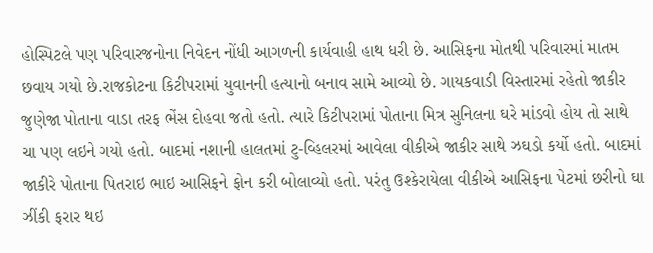હોસ્પિટલે પણ પરિવારજનોના નિવેદન નોંધી આગળની કાર્યવાહી હાથ ધરી છે. આસિફના મોતથી પરિવારમાં માતમ છવાય ગયો છે.રાજકોટના કિટીપરામાં યુવાનની હત્યાનો બનાવ સામે આવ્યો છે. ગાયકવાડી વિસ્તારમાં રહેતો જાકીર જુણેજા પોતાના વાડા તરફ ભેંસ દોહવા જતો હતો. ત્યારે કિટીપરામાં પોતાના મિત્ર સુનિલના ઘરે માંડવો હોય તો સાથે ચા પણ લઇને ગયો હતો. બાદમાં નશાની હાલતમાં ટુ-વ્હિલરમાં આવેલા વીકીએ જાકીર સાથે ઝઘડો કર્યો હતો. બાદમાં જાકીરે પોતાના પિતરાઇ ભાઇ આસિફને ફોન કરી બોલાવ્યો હતો. પરંતુ ઉશ્કેરાયેલા વીકીએ આસિફના પેટમાં છરીનો ઘા ઝીંકી ફરાર થઇ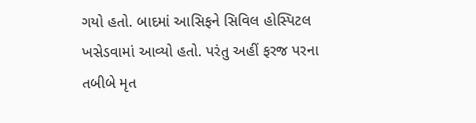ગયો હતો. બાદમાં આસિફને સિવિલ હોસ્પિટલ ખસેડવામાં આવ્યો હતો. પરંતુ અહીં ફરજ પરના તબીબે મૃત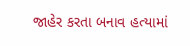જાહેર કરતા બનાવ હત્યામાં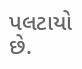પલટાયો છે.